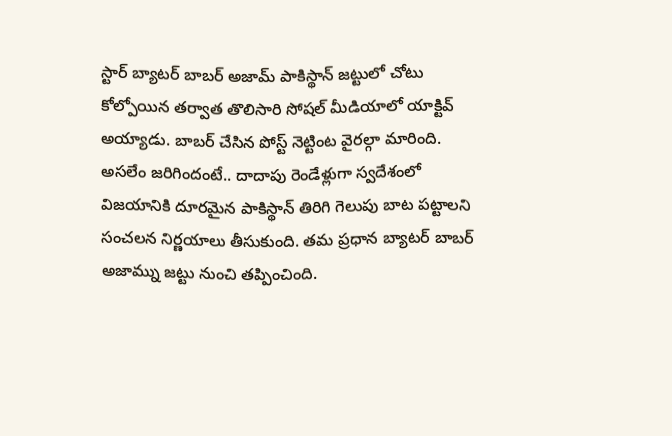స్టార్ బ్యాటర్ బాబర్ అజామ్ పాకిస్థాన్ జట్టులో చోటు కోల్పోయిన తర్వాత తొలిసారి సోషల్ మీడియాలో యాక్టివ్ అయ్యాడు. బాబర్ చేసిన పోస్ట్ నెట్టింట వైరల్గా మారింది. అసలేం జరిగిందంటే.. దాదాపు రెండేళ్లుగా స్వదేశంలో విజయానికి దూరమైన పాకిస్థాన్ తిరిగి గెలుపు బాట పట్టాలని సంచలన నిర్ణయాలు తీసుకుంది. తమ ప్రధాన బ్యాటర్ బాబర్ అజామ్ను జట్టు నుంచి తప్పించింది.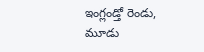ఇంగ్లండ్తో రెండు, మూడు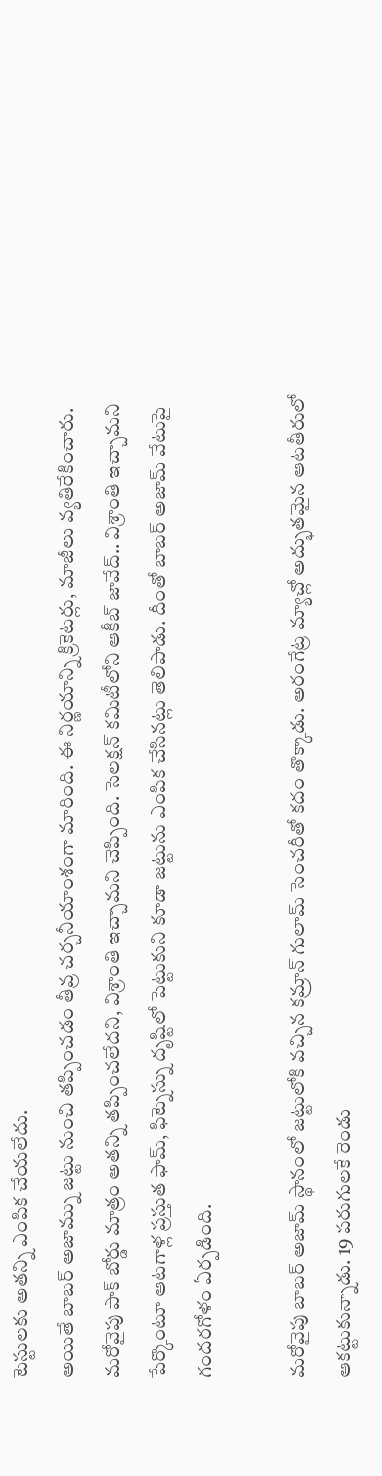టెస్టులకు అతన్ని ఎంపిక చేయలేదు.
అయితే బాబర్ అజామ్ను జట్టు నుంచి తప్పించడం తీవ్ర చర్చనీయాంశంగా మారింది. ఈ నిర్ణయాన్ని క్రికెటర్లు, మాజీలు వ్యతిరేకించారు. మరోవైపు పాక్ బోర్డు మాత్రం అతన్ని తప్పించలేదని, విశ్రాంతి ఇచ్చామని చెప్పింది. సెలక్షన్ కమిటీలోని ఆకీబ్ జావేద్.. విశ్రాంతి ఇచ్చామని పేర్కొంటూ ఆటగాళ్ల ప్రస్తుత ఫామ్, ఫిట్నెస్ను దృష్టిలో పెట్టుకుని కూడా జట్టును ఎంపిక చేసినట్లు తెలిపాడు. దీంతో బాబర్ అజామ్ వేటుపై గందరగోళం ఏర్పడింది.

మరోవైపు బాబర్ అజామ్ స్థానంలో జట్టులోకి వచ్చిన కమ్రాన్ గులామ్ సెంచరీతో కదం తొక్కాడు. అరంగేట్ర మ్యాచ్లో అద్భుతమైన ఆటతీరులో ఆకట్టుకున్నాడు. 19 పరుగులకే రెండు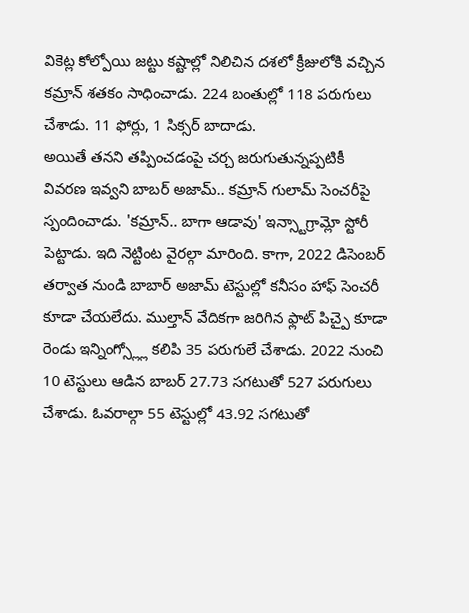వికెట్ల కోల్పోయి జట్టు కష్టాల్లో నిలిచిన దశలో క్రీజులోకి వచ్చిన కమ్రాన్ శతకం సాధించాడు. 224 బంతుల్లో 118 పరుగులు చేశాడు. 11 ఫోర్లు, 1 సిక్సర్ బాదాడు.
అయితే తనని తప్పించడంపై చర్చ జరుగుతున్నప్పటికీ వివరణ ఇవ్వని బాబర్ అజామ్.. కమ్రాన్ గులామ్ సెంచరీపై స్పందించాడు. 'కమ్రాన్.. బాగా ఆడావు' ఇన్స్టాగ్రామ్లో స్టోరీ పెట్టాడు. ఇది నెట్టింట వైరల్గా మారింది. కాగా, 2022 డిసెంబర్ తర్వాత నుండి బాబార్ అజామ్ టెస్టుల్లో కనీసం హాఫ్ సెంచరీ కూడా చేయలేదు. ముల్తాన్ వేదికగా జరిగిన ఫ్లాట్ పిచ్పై కూడా రెండు ఇన్నింగ్స్ల్లో కలిపి 35 పరుగులే చేశాడు. 2022 నుంచి 10 టెస్టులు ఆడిన బాబర్ 27.73 సగటుతో 527 పరుగులు చేశాడు. ఓవరాల్గా 55 టెస్టుల్లో 43.92 సగటుతో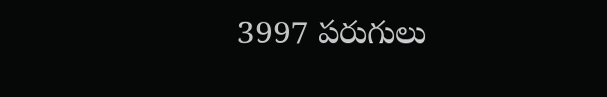3997 పరుగులు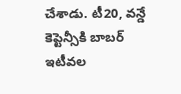చేశాడు. టీ20, వన్డే కెప్టెన్సీకి బాబర్ ఇటీవల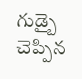గుడ్బై చెప్పిన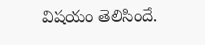విషయం తెలిసిందే.